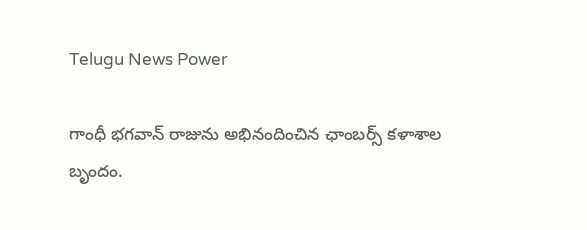Telugu News Power

గాంధీ భగవాన్ రాజును అభినందించిన ఛాంబర్స్ కళాశాల బృందం.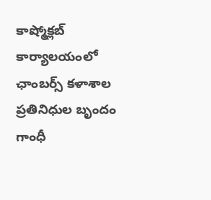కాష్మోక్లబ్ కార్యాలయంలో ఛాంబర్స్ కళాశాల ప్రతినిధుల బృందం గాంధీ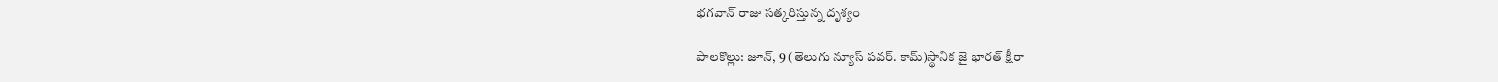భగవాన్ రాజు సత్కరిస్తున్న దృశ్యం

పాలకొల్లు: జూన్, 9 (తెలుగు న్యూస్ పవర్. కామ్)స్థానిక జై భారత్ క్షీరా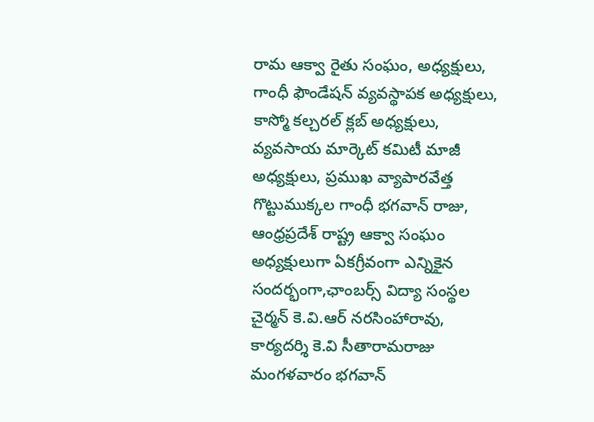రామ ఆక్వా రైతు సంఘం, అధ్యక్షులు, గాంధీ ఫౌండేషన్ వ్యవస్థాపక అధ్యక్షులు, కాస్మో కల్చరల్ క్లబ్ అధ్యక్షులు, వ్యవసాయ మార్కెట్ కమిటీ మాజీ అధ్యక్షులు, ప్రముఖ వ్యాపారవేత్త గొట్టుముక్కల గాంధీ భగవాన్ రాజు, ఆంధ్రప్రదేశ్ రాష్ట్ర ఆక్వా సంఘం అధ్యక్షులుగా ఏకగ్రీవంగా ఎన్నికైన సందర్భంగా,ఛాంబర్స్ విద్యా సంస్థల చైర్మన్ కె.వి.ఆర్ నరసింహారావు, కార్యదర్శి కె.వి సీతారామరాజు మంగళవారం భగవాన్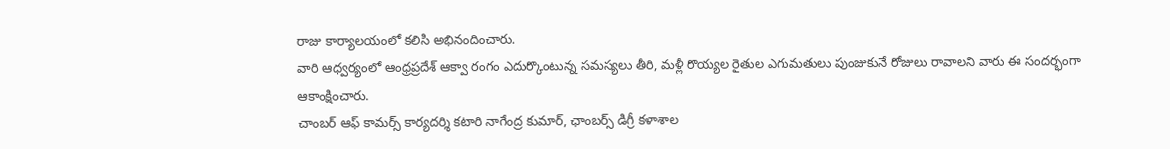రాజు కార్యాలయంలో కలిసి అభినందించారు.
వారి ఆధ్వర్యంలో ఆంధ్రప్రదేశ్ ఆక్వా రంగం ఎదుర్కొంటున్న సమస్యలు తీరి, మళ్లీ రొయ్యల రైతుల ఎగుమతులు పుంజుకునే రోజులు రావాలని వారు ఈ సందర్భంగా ఆకాంక్షించారు.
చాంబర్ ఆఫ్ కామర్స్ కార్యదర్శి కటారి నాగేంద్ర కుమార్, ఛాంబర్స్ డిగ్రీ కళాశాల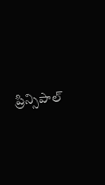ప్రిన్సిపాల్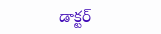డాక్టర్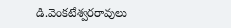డి.వెంకటేశ్వరరావులు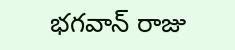భగవాన్ రాజు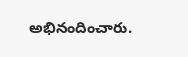అభినందించారు.